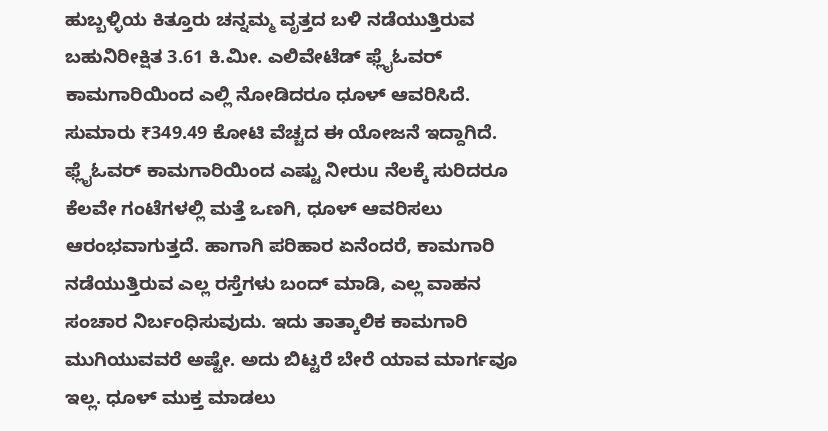ಹುಬ್ಬಳ್ಳಿಯ ಕಿತ್ತೂರು ಚನ್ನಮ್ಮ ವೃತ್ತದ ಬಳಿ ನಡೆಯುತ್ತಿರುವ ಬಹುನಿರೀಕ್ಷಿತ 3.61 ಕಿ.ಮೀ. ಎಲಿವೇಟೆಡ್ ಫ್ಲೈಓವರ್ ಕಾಮಗಾರಿಯಿಂದ ಎಲ್ಲಿ ನೋಡಿದರೂ ಧೂಳ್ ಆವರಿಸಿದೆ. ಸುಮಾರು ₹349.49 ಕೋಟಿ ವೆಚ್ಚದ ಈ ಯೋಜನೆ ಇದ್ದಾಗಿದೆ. ಫ್ಲೈಓವರ್ ಕಾಮಗಾರಿಯಿಂದ ಎಷ್ಟು ನೀರುu ನೆಲಕ್ಕೆ ಸುರಿದರೂ ಕೆಲವೇ ಗಂಟೆಗಳಲ್ಲಿ ಮತ್ತೆ ಒಣಗಿ, ಧೂಳ್ ಆವರಿಸಲು ಆರಂಭವಾಗುತ್ತದೆ. ಹಾಗಾಗಿ ಪರಿಹಾರ ಏನೆಂದರೆ, ಕಾಮಗಾರಿ ನಡೆಯುತ್ತಿರುವ ಎಲ್ಲ ರಸ್ತೆಗಳು ಬಂದ್ ಮಾಡಿ, ಎಲ್ಲ ವಾಹನ ಸಂಚಾರ ನಿರ್ಬಂಧಿಸುವುದು. ಇದು ತಾತ್ಕಾಲಿಕ ಕಾಮಗಾರಿ ಮುಗಿಯುವವರೆ ಅಷ್ಟೇ. ಅದು ಬಿಟ್ಟರೆ ಬೇರೆ ಯಾವ ಮಾರ್ಗವೂ ಇಲ್ಲ. ಧೂಳ್ ಮುಕ್ತ ಮಾಡಲು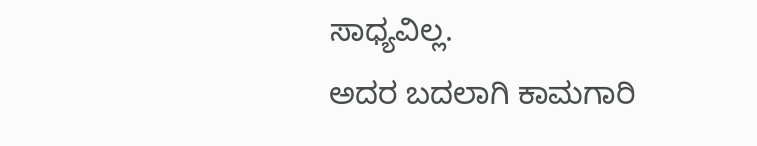ಸಾಧ್ಯವಿಲ್ಲ.
ಅದರ ಬದಲಾಗಿ ಕಾಮಗಾರಿ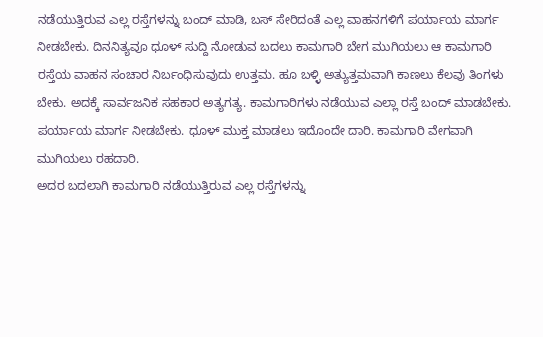ನಡೆಯುತ್ತಿರುವ ಎಲ್ಲ ರಸ್ತೆಗಳನ್ನು ಬಂದ್ ಮಾಡಿ, ಬಸ್ ಸೇರಿದಂತೆ ಎಲ್ಲ ವಾಹನಗಳಿಗೆ ಪರ್ಯಾಯ ಮಾರ್ಗ ನೀಡಬೇಕು. ದಿನನಿತ್ಯವೂ ಧೂಳ್ ಸುದ್ದಿ ನೋಡುವ ಬದಲು ಕಾಮಗಾರಿ ಬೇಗ ಮುಗಿಯಲು ಆ ಕಾಮಗಾರಿ ರಸ್ತೆಯ ವಾಹನ ಸಂಚಾರ ನಿರ್ಬಂಧಿಸುವುದು ಉತ್ತಮ. ಹೂ ಬಳ್ಳಿ ಅತ್ಯುತ್ತಮವಾಗಿ ಕಾಣಲು ಕೆಲವು ತಿಂಗಳು ಬೇಕು. ಅದಕ್ಕೆ ಸಾರ್ವಜನಿಕ ಸಹಕಾರ ಅತ್ಯಗತ್ಯ. ಕಾಮಗಾರಿಗಳು ನಡೆಯುವ ಎಲ್ಲಾ ರಸ್ತೆ ಬಂದ್ ಮಾಡಬೇಕು. ಪರ್ಯಾಯ ಮಾರ್ಗ ನೀಡಬೇಕು. ಧೂಳ್ ಮುಕ್ತ ಮಾಡಲು ಇದೊಂದೇ ದಾರಿ. ಕಾಮಗಾರಿ ವೇಗವಾಗಿ ಮುಗಿಯಲು ರಹದಾರಿ.
ಅದರ ಬದಲಾಗಿ ಕಾಮಗಾರಿ ನಡೆಯುತ್ತಿರುವ ಎಲ್ಲ ರಸ್ತೆಗಳನ್ನು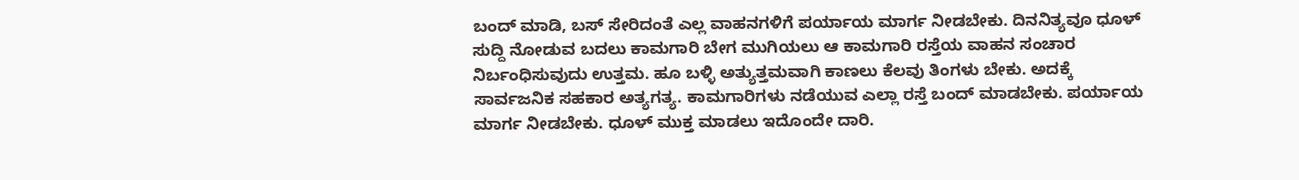ಬಂದ್ ಮಾಡಿ, ಬಸ್ ಸೇರಿದಂತೆ ಎಲ್ಲ ವಾಹನಗಳಿಗೆ ಪರ್ಯಾಯ ಮಾರ್ಗ ನೀಡಬೇಕು. ದಿನನಿತ್ಯವೂ ಧೂಳ್ ಸುದ್ದಿ ನೋಡುವ ಬದಲು ಕಾಮಗಾರಿ ಬೇಗ ಮುಗಿಯಲು ಆ ಕಾಮಗಾರಿ ರಸ್ತೆಯ ವಾಹನ ಸಂಚಾರ ನಿರ್ಬಂಧಿಸುವುದು ಉತ್ತಮ. ಹೂ ಬಳ್ಳಿ ಅತ್ಯುತ್ತಮವಾಗಿ ಕಾಣಲು ಕೆಲವು ತಿಂಗಳು ಬೇಕು. ಅದಕ್ಕೆ ಸಾರ್ವಜನಿಕ ಸಹಕಾರ ಅತ್ಯಗತ್ಯ. ಕಾಮಗಾರಿಗಳು ನಡೆಯುವ ಎಲ್ಲಾ ರಸ್ತೆ ಬಂದ್ ಮಾಡಬೇಕು. ಪರ್ಯಾಯ ಮಾರ್ಗ ನೀಡಬೇಕು. ಧೂಳ್ ಮುಕ್ತ ಮಾಡಲು ಇದೊಂದೇ ದಾರಿ.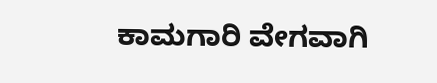ಕಾಮಗಾರಿ ವೇಗವಾಗಿ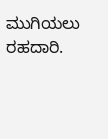ಮುಗಿಯಲು ರಹದಾರಿ.